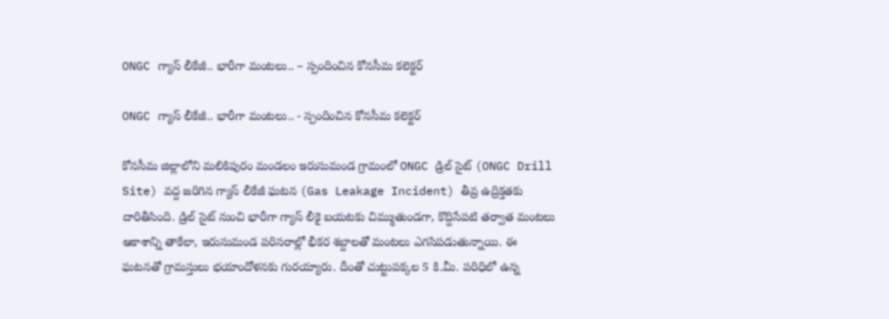ONGC గ్యాస్ లీకేజీ.. భారీగా మంటలు.. – స్పందించిన కోనసీమ‌ క‌లెక్ట‌ర్

ONGC గ్యాస్ లీకేజీ.. భారీగా మంటలు.. - స్పందించిన కోనసీమ‌ క‌లెక్ట‌ర్

కోనసీమ జిల్లాలోని మలికిపురం మండలం ఇరుసుమండ గ్రామంలో ONGC డ్రిల్ సైట్ (ONGC Drill Site) వద్ద జరిగిన గ్యాస్ లీకేజీ ఘటన (Gas Leakage Incident) తీవ్ర ఉద్రిక్తతకు దారితీసింది. డ్రిల్ సైట్ నుంచి భారీగా గ్యాస్ లీకై బయటకు చిమ్ముతుండగా, కొద్దిసేపటి తర్వాత మంటలు ఆకాశాన్ని తాకేలా, ఇరుసుమండ పరిసరాల్లో భీకర శబ్దాలతో మంటలు ఎగ‌సిప‌డుతున్నాయి. ఈ ఘటనతో గ్రామస్తులు భయాందోళనకు గురయ్యారు. దీంతో చుట్టుపక్కల 5 కి.మీ. పరిధిలో ఉన్న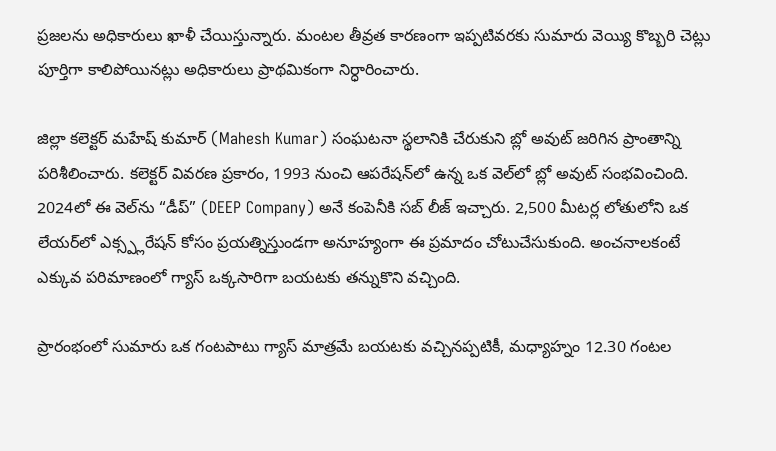ప్రజలను అధికారులు ఖాళీ చేయిస్తున్నారు. మంటల తీవ్రత కారణంగా ఇప్పటివరకు సుమారు వెయ్యి కొబ్బరి చెట్లు పూర్తిగా కాలిపోయినట్లు అధికారులు ప్రాథమికంగా నిర్ధారించారు.

జిల్లా కలెక్టర్ మహేష్ కుమార్ (Mahesh Kumar) సంఘటనా స్థలానికి చేరుకుని బ్లో అవుట్ జరిగిన ప్రాంతాన్ని పరిశీలించారు. కలెక్టర్ వివరణ ప్రకారం, 1993 నుంచి ఆపరేషన్‌లో ఉన్న ఒక వెల్‌లో బ్లో అవుట్ సంభవించింది. 2024లో ఈ వెల్‌ను “డీప్” (DEEP Company) అనే కంపెనీకి సబ్ లీజ్ ఇచ్చారు. 2,500 మీటర్ల లోతులోని ఒక లేయర్‌లో ఎక్స్ప్లరేషన్ కోసం ప్రయత్నిస్తుండగా అనూహ్యంగా ఈ ప్రమాదం చోటుచేసుకుంది. అంచనాలకంటే ఎక్కువ పరిమాణంలో గ్యాస్ ఒక్కసారిగా బయటకు తన్నుకొని వచ్చింది.

ప్రారంభంలో సుమారు ఒక గంటపాటు గ్యాస్ మాత్రమే బయటకు వచ్చినప్పటికీ, మధ్యాహ్నం 12.30 గంటల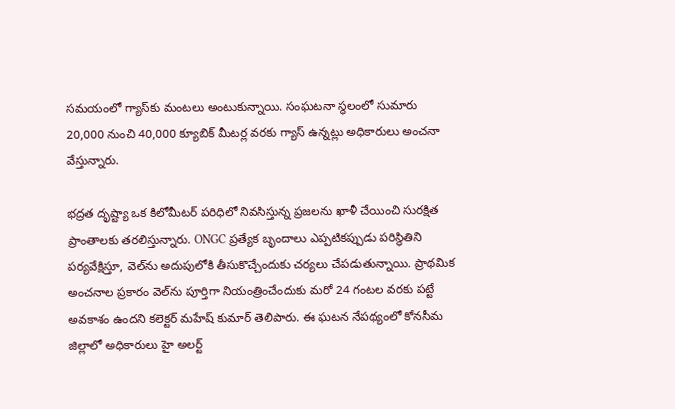సమయంలో గ్యాస్‌కు మంటలు అంటుకున్నాయి. సంఘటనా స్థలంలో సుమారు 20,000 నుంచి 40,000 క్యూబిక్ మీటర్ల వరకు గ్యాస్ ఉన్నట్లు అధికారులు అంచనా వేస్తున్నారు.

భద్రత దృష్ట్యా ఒక కిలోమీటర్ పరిధిలో నివసిస్తున్న ప్రజలను ఖాళీ చేయించి సురక్షిత ప్రాంతాలకు తరలిస్తున్నారు. ONGC ప్రత్యేక బృందాలు ఎప్పటికప్పుడు పరిస్థితిని పర్యవేక్షిస్తూ, వెల్‌ను అదుపులోకి తీసుకొచ్చేందుకు చర్యలు చేపడుతున్నాయి. ప్రాథమిక అంచనాల ప్రకారం వెల్‌ను పూర్తిగా నియంత్రించేందుకు మరో 24 గంటల వరకు పట్టే అవకాశం ఉందని కలెక్టర్ మహేష్ కుమార్ తెలిపారు. ఈ ఘటన నేపథ్యంలో కోనసీమ జిల్లాలో అధికారులు హై అలర్ట్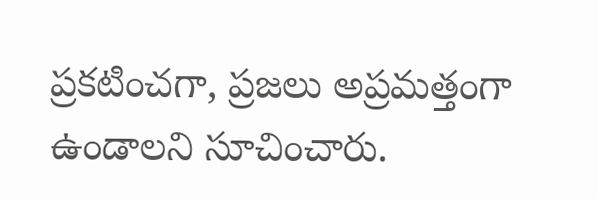ప్రకటించగా, ప్రజలు అప్రమత్తంగా ఉండాలని సూచించారు.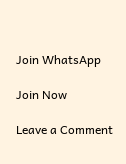Join WhatsApp

Join Now

Leave a Comment